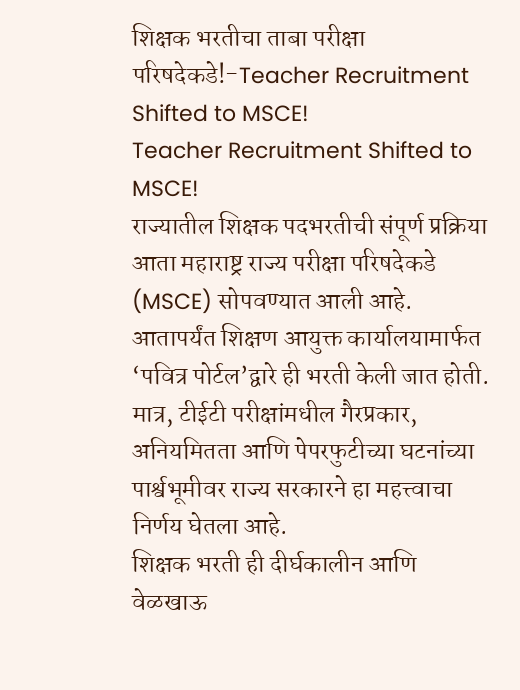शिक्षक भरतीचा ताबा परीक्षा परिषदेकडे!-Teacher Recruitment Shifted to MSCE!
Teacher Recruitment Shifted to MSCE!
राज्यातील शिक्षक पदभरतीची संपूर्ण प्रक्रिया आता महाराष्ट्र राज्य परीक्षा परिषदेकडे (MSCE) सोपवण्यात आली आहे. आतापर्यंत शिक्षण आयुक्त कार्यालयामार्फत ‘पवित्र पोर्टल’द्वारे ही भरती केली जात होती.
मात्र, टीईटी परीक्षांमधील गैरप्रकार, अनियमितता आणि पेपरफुटीच्या घटनांच्या पार्श्वभूमीवर राज्य सरकारने हा महत्त्वाचा निर्णय घेतला आहे.
शिक्षक भरती ही दीर्घकालीन आणि वेळखाऊ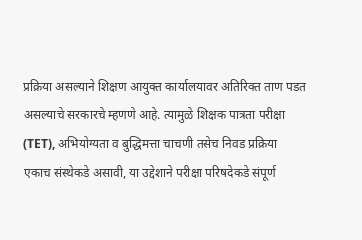प्रक्रिया असल्याने शिक्षण आयुक्त कार्यालयावर अतिरिक्त ताण पडत असल्याचे सरकारचे म्हणणे आहे. त्यामुळे शिक्षक पात्रता परीक्षा (TET), अभियोग्यता व बुद्धिमत्ता चाचणी तसेच निवड प्रक्रिया एकाच संस्थेकडे असावी, या उद्देशाने परीक्षा परिषदेकडे संपूर्ण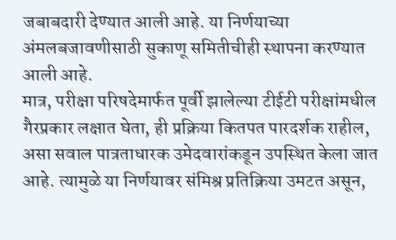जबाबदारी देण्यात आली आहे. या निर्णयाच्या अंमलबजावणीसाठी सुकाणू समितीचीही स्थापना करण्यात आली आहे.
मात्र, परीक्षा परिषदेमार्फत पूर्वी झालेल्या टीईटी परीक्षांमधील गैरप्रकार लक्षात घेता, ही प्रक्रिया कितपत पारदर्शक राहील, असा सवाल पात्रताधारक उमेदवारांकडून उपस्थित केला जात आहे. त्यामुळे या निर्णयावर संमिश्र प्रतिक्रिया उमटत असून,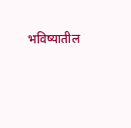भविष्यातील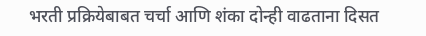भरती प्रक्रियेबाबत चर्चा आणि शंका दोन्ही वाढताना दिसत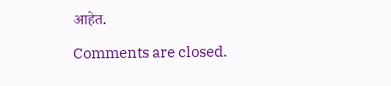आहेत.

Comments are closed.